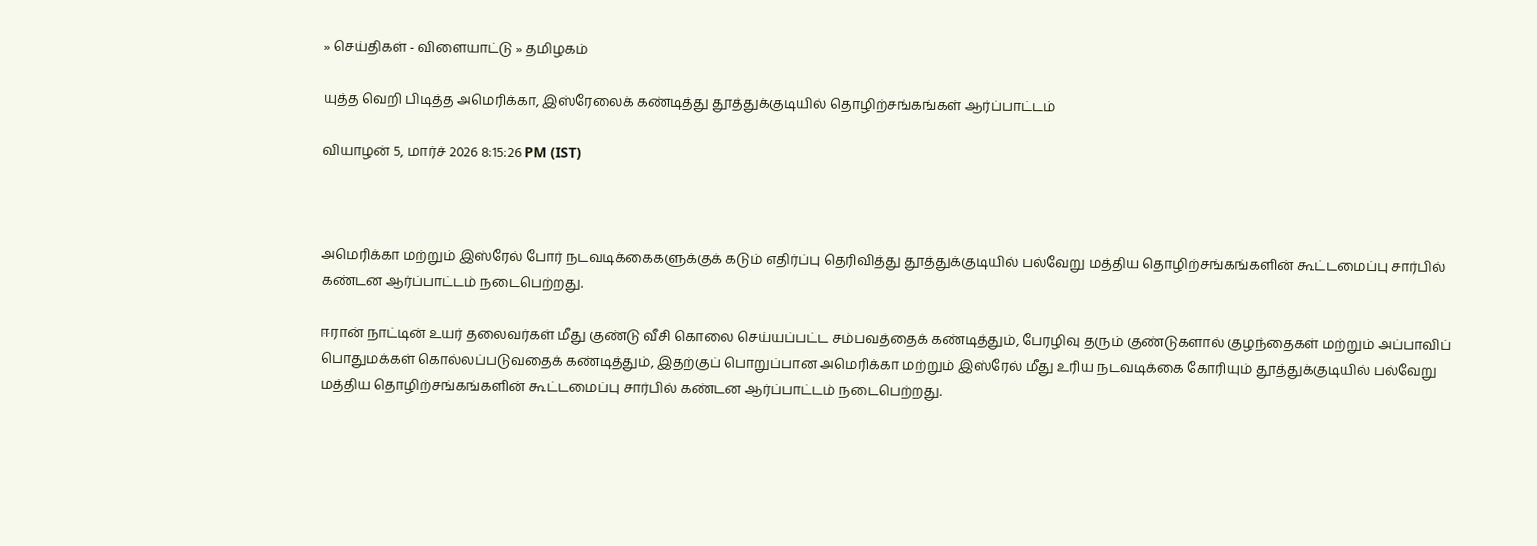» செய்திகள் - விளையாட்டு » தமிழகம்

யுத்த வெறி பிடித்த அமெரிக்கா, இஸ்ரேலைக் கண்டித்து தூத்துக்குடியில் தொழிற்சங்கங்கள் ஆர்ப்பாட்டம்

வியாழன் 5, மார்ச் 2026 8:15:26 PM (IST)



அமெரிக்கா மற்றும் இஸ்ரேல் போர் நடவடிக்கைகளுக்குக் கடும் எதிர்ப்பு தெரிவித்து தூத்துக்குடியில் பல்வேறு மத்திய தொழிற்சங்கங்களின் கூட்டமைப்பு சார்பில் கண்டன ஆர்ப்பாட்டம் நடைபெற்றது.

ஈரான் நாட்டின் உயர் தலைவர்கள் மீது குண்டு வீசி கொலை செய்யப்பட்ட சம்பவத்தைக் கண்டித்தும், பேரழிவு தரும் குண்டுகளால் குழந்தைகள் மற்றும் அப்பாவிப் பொதுமக்கள் கொல்லப்படுவதைக் கண்டித்தும், இதற்குப் பொறுப்பான அமெரிக்கா மற்றும் இஸ்ரேல் மீது உரிய நடவடிக்கை கோரியும் தூத்துக்குடியில் பல்வேறு மத்திய தொழிற்சங்கங்களின் கூட்டமைப்பு சார்பில் கண்டன ஆர்ப்பாட்டம் நடைபெற்றது.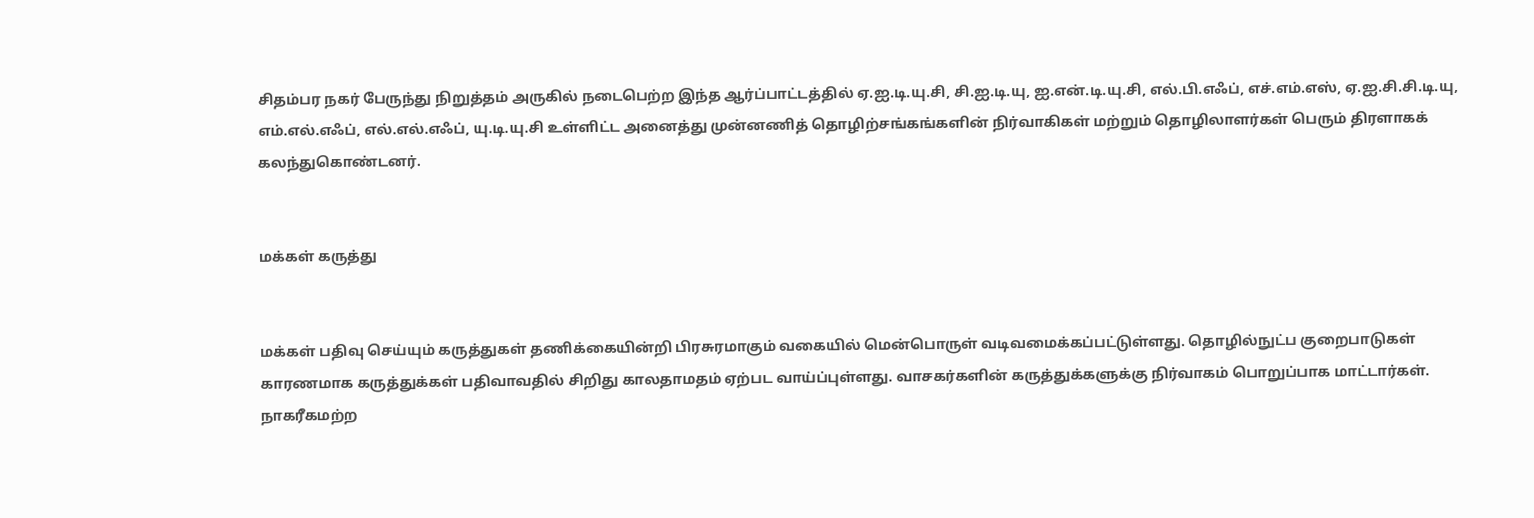சிதம்பர நகர் பேருந்து நிறுத்தம் அருகில் நடைபெற்ற இந்த ஆர்ப்பாட்டத்தில் ஏ.ஐ.டி.யு.சி, சி.ஐ.டி.யு, ஐ.என்.டி.யு.சி, எல்.பி.எஃப், எச்.எம்.எஸ், ஏ.ஐ.சி.சி.டி.யு, எம்.எல்.எஃப், எல்.எல்.எஃப், யு.டி.யு.சி உள்ளிட்ட அனைத்து முன்னணித் தொழிற்சங்கங்களின் நிர்வாகிகள் மற்றும் தொழிலாளர்கள் பெரும் திரளாகக் கலந்துகொண்டனர்.


மக்கள் கருத்து


மக்கள் பதிவு செய்யும் கருத்துகள் தணிக்கையின்றி பிரசுரமாகும் வகையில் மென்பொருள் வடிவமைக்கப்பட்டுள்ளது. தொழில்நுட்ப குறைபாடுகள் காரணமாக கருத்துக்கள் பதிவாவதில் சிறிது காலதாமதம் ஏற்பட வாய்ப்புள்ளது. வாசகர்களின் கருத்துக்களுக்கு நிர்வாகம் பொறுப்பாக மாட்டார்கள். நாகரீகமற்ற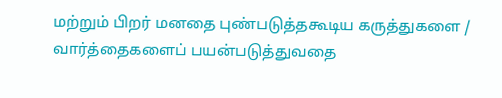மற்றும் பிறர் மனதை புண்படுத்தகூடிய கருத்துகளை / வார்த்தைகளைப் பயன்படுத்துவதை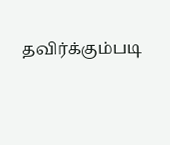தவிர்க்கும்படி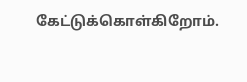கேட்டுக்கொள்கிறோம்.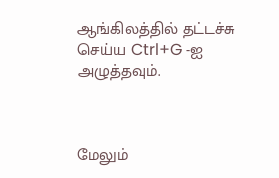ஆங்கிலத்தில் தட்டச்சு செய்ய Ctrl+G -ஐ அழுத்தவும்.



மேலும்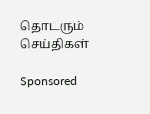தொடரும் செய்திகள்

Sponsored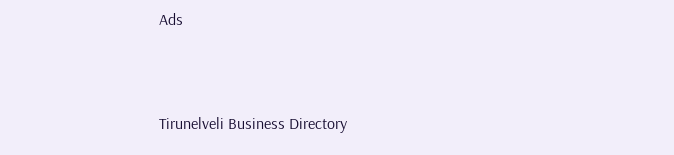Ads



Tirunelveli Business Directory